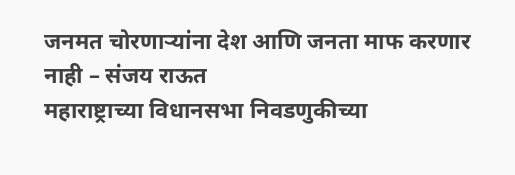जनमत चोरणाऱ्यांना देश आणि जनता माफ करणार नाही – संजय राऊत
महाराष्ट्राच्या विधानसभा निवडणुकीच्या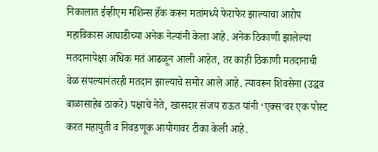निकालात ईव्हीएम मशिन्स हॅक करून मतांमध्ये फेराफेर झाल्याचा आरोप महाविकास आघाडीच्या अनेक नेत्यांनी केला आहे. अनेक ठिकाणी झालेल्या मतदानापेक्षा अधिक मतं आढळून आली आहेत, तर काही ठिकाणी मतदानाची वेळ संपल्यानंतरही मतदान झाल्याचे समोर आले आहे. त्यावरून शिवसेना (उद्धव बाळासाहेब ठाकरे) पक्षाचे नेते, खासदार संजय राऊत यांनी ‘एक्स’वर एक पोस्ट करत महायुती व निवडणूक आयोगावर टीका केली आहे.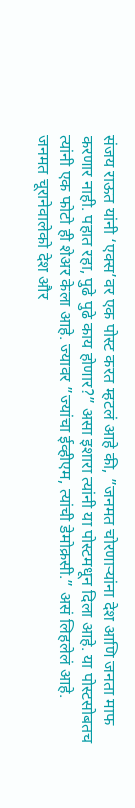संजय राऊत यांनी ‘एक्स’वर एक पोस्ट करत म्हटलं आहे की, ”जनमत चोरणाऱ्यांना देश आणि जनता माफ करणार नाही. पहात रहा, पुढे पुढे काय होणार?” असा इशारा त्यांनी या पोस्टमधून दिला आहे. या पोस्टसोबतच त्यांनी एक फोटो ही शेअर केला आहे. ज्यावर ”ज्यांचा ईव्हीएम, त्यांची डेमोक्रसी.” असं लिहलेलं आहे.
जनमत चूरानेवालेको देश और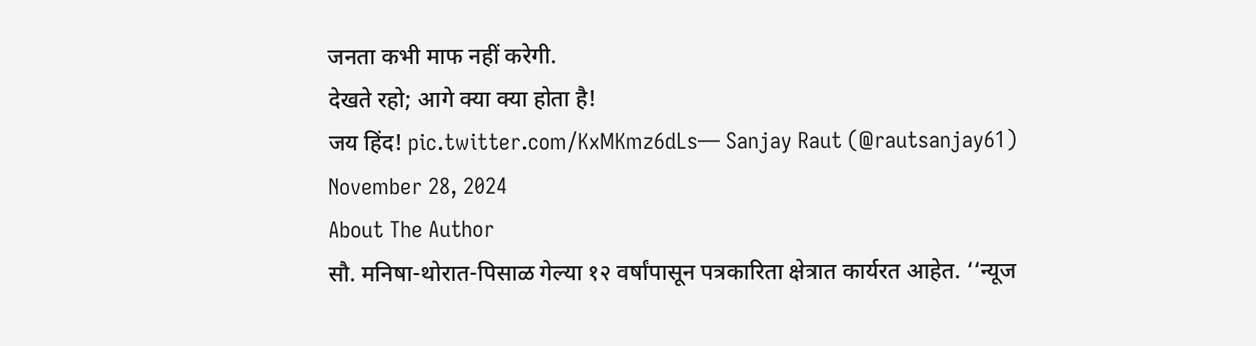जनता कभी माफ नहीं करेगी.
देखते रहो; आगे क्या क्या होता है!
जय हिंद! pic.twitter.com/KxMKmz6dLs— Sanjay Raut (@rautsanjay61) November 28, 2024
About The Author
सौ. मनिषा-थोरात-पिसाळ गेल्या १२ वर्षांपासून पत्रकारिता क्षेत्रात कार्यरत आहेत. ‘‘न्यूज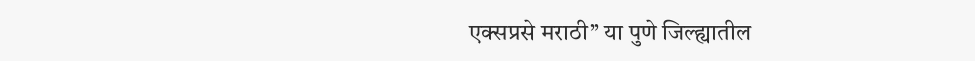एक्सप्रसे मराठी’’ या पुणे जिल्ह्यातील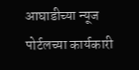आघाडीच्या न्यूज पोर्टलच्या कार्यकारी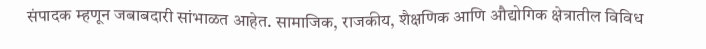संपादक म्हणून जबाबदारी सांभाळत आहेत. सामाजिक, राजकीय, शैक्षणिक आणि औद्योगिक क्षेत्रातील विविध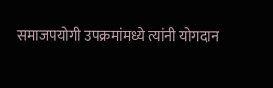समाजपयोगी उपक्रमांमध्ये त्यांनी योगदान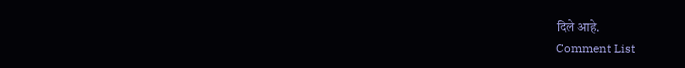दिले आहे.
Comment List